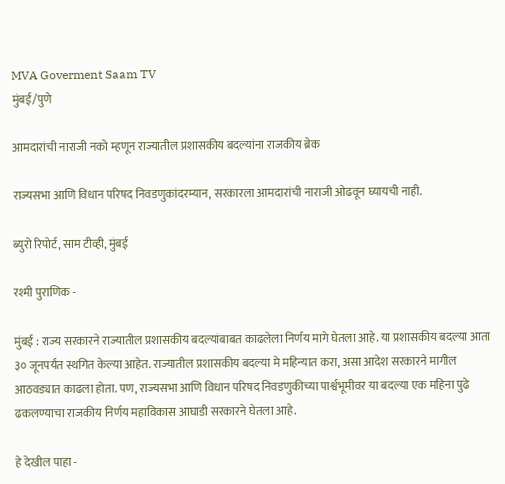MVA Goverment Saam TV
मुंबई/पुणे

आमदारांची नाराजी नको म्हणून राज्यातील प्रशासकीय बदल्यांना राजकीय ब्रेक

राज्यसभा आणि विधान परिषद निवडणुकांदरम्यान, सरकारला आमदारांची नाराजी ओढवून घ्यायची नाही.

ब्युरो रिपोर्ट, साम टीव्ही, मुंबई

रश्मी पुराणिक -

मुंबई : राज्य सरकारने राज्यातील प्रशासकीय बदल्यांबाबत काढलेला निर्णय मागे घेतला आहे. या प्रशासकीय बदल्या आता ३० जूनपर्यंत स्थगित केल्या आहेत. राज्यातील प्रशासकीय बदल्या मे महिन्यात करा, असा आदेश सरकारने मागील आठवड्यात काढला होता. पण, राज्यसभा आणि विधान परिषद निवडणुकीच्या पार्श्वभूमीवर या बदल्या एक महिना पुढे ढकलण्याचा राजकीय निर्णय महाविकास आघाडी सरकारने घेतला आहे.

हे देखील पाहा -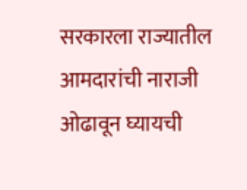सरकारला राज्यातील आमदारांची नाराजी ओढावून घ्यायची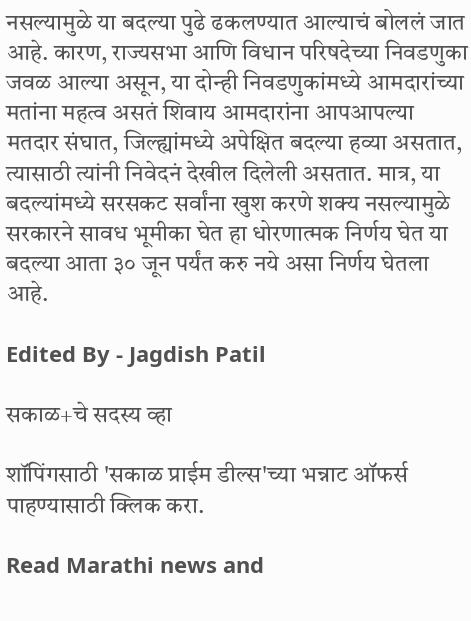नसल्यामुळे या बदल्या पुढे ढकलण्यात आल्याचं बोललं जात आहे. कारण, राज्यसभा आणि विधान परिषदेच्या निवडणुका जवळ आल्या असून, या दोन्ही निवडणुकांमध्ये आमदारांच्या मतांना महत्व असतं शिवाय आमदारांना आपआपल्या मतदार संघात, जिल्ह्यांमध्ये अपेक्षित बदल्या हव्या असतात, त्यासाठी त्यांनी निवेदनं देखील दिलेली असतात. मात्र, या बदल्यांमध्ये सरसकट सर्वांना खुश करणे शक्य नसल्यामुळे सरकारने सावध भूमीका घेत हा धोरणात्मक निर्णय घेत या बदल्या आता ३० जून पर्यंत करु नये असा निर्णय घेतला आहे.

Edited By - Jagdish Patil

सकाळ+चे सदस्य व्हा

शॉपिंगसाठी 'सकाळ प्राईम डील्स'च्या भन्नाट ऑफर्स पाहण्यासाठी क्लिक करा.

Read Marathi news and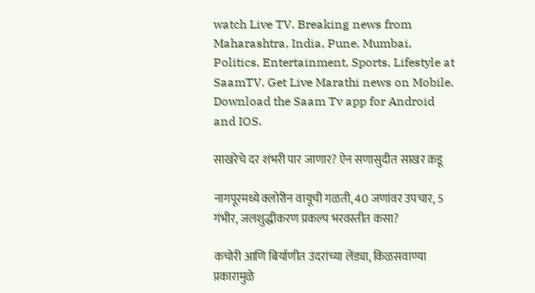watch Live TV. Breaking news from Maharashtra, India, Pune, Mumbai, Politics, Entertainment, Sports, Lifestyle at SaamTV. Get Live Marathi news on Mobile. Download the Saam Tv app for Android and IOS.

साखरेचे दर शंभरी पार जाणार? ऐन सणासुदीत साखर क़डू

नागपूरमध्ये क्लोरीन वायूची गळती, 40 जणांवर उपचार, 5 गंभीर, जलशुद्धीकरण प्रकल्प भरवस्तीत कसा?

कचोरी आणि बिर्याणीत उंदरांच्या लेंड्या, किळसवाण्या प्रकारामुळे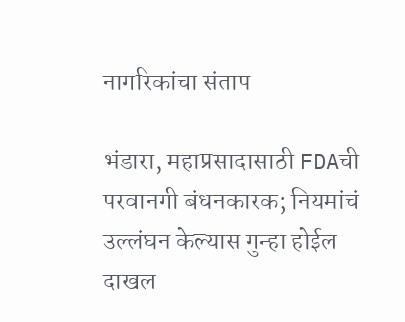नागरिकांचा संताप

भंडारा, महाप्रसादासाठी FDAची परवानगी बंधनकारक; नियमांचं उल्लंघन केल्यास गुन्हा होईल दाखल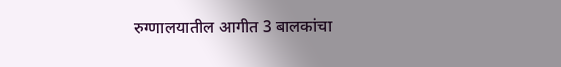रुग्णालयातील आगीत 3 बालकांचा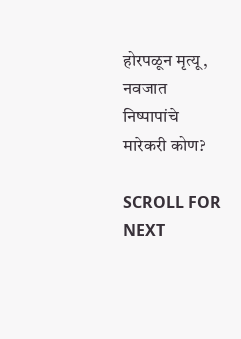होरपळून मृत्यू, नवजात निष्पापांचे मारेकरी कोण?

SCROLL FOR NEXT